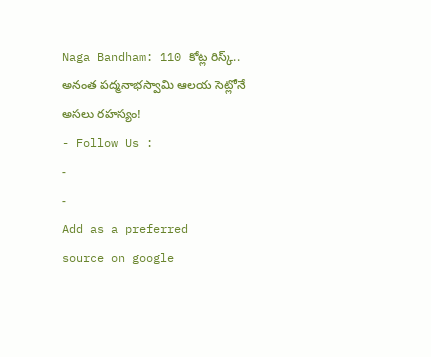Naga Bandham: 110 కోట్ల రిస్క్.. అనంత పద్మనాభస్వామి ఆలయ సెట్లోనే అసలు రహస్యం!
- Follow Us :
-
-
Add as a preferred
source on google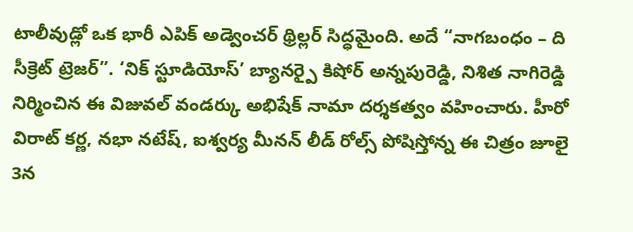టాలీవుడ్లో ఒక భారీ ఎపిక్ అడ్వెంచర్ థ్రిల్లర్ సిద్ధమైంది. అదే “నాగబంధం – ది సీక్రెట్ ట్రెజర్”. ‘నిక్ స్టూడియోస్’ బ్యానర్పై కిషోర్ అన్నపురెడ్డి, నిశిత నాగిరెడ్డి నిర్మించిన ఈ విజువల్ వండర్కు అభిషేక్ నామా దర్శకత్వం వహించారు. హీరో విరాట్ కర్ణ, నభా నటేష్, ఐశ్వర్య మీనన్ లీడ్ రోల్స్ పోషిస్తోన్న ఈ చిత్రం జూలై 3న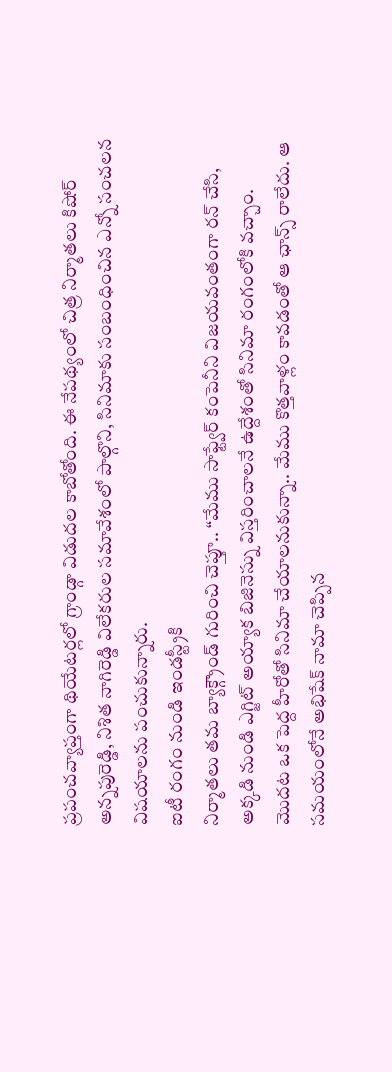ప్రపంచవ్యాప్తంగా థియేటర్లలో గ్రాండ్గా విడుదల కాబోతోంది. ఈ నేపథ్యంలో చిత్ర నిర్మాతలు కిషోర్ అన్నపురెడ్డి, నిశిత నాగిరెడ్డి విలేకరుల సమావేశంలో పాల్గొని, సినిమాకు సంబంధించిన ఎన్నో సంచలన విషయాలను పంచుకున్నారు.
ఐటీ రంగం నుండి ఇండస్ట్రీకి
నిర్మాతలు తమ బ్యాక్గ్రౌండ్ గురించి చెప్తూ.. “మేము సాఫ్ట్వేర్ కంపెనీని విజయవంతంగా రన్ చేసి, అక్కడి నుండి ఎగ్జిట్ అయ్యాక బిజినెస్ను విస్తరించాలనే ఉద్దేశంతో సినిమా రంగంలోకి వచ్చాం. మొదట ఒక పెద్ద హీరోతో సినిమా చేయాలనుకున్నా.. మేము కొత్తవాళ్లం కావడంతో ఆ ఛాన్స్ రాలేదు. ఆ సమయంలోనే అభిషేక్ నామా చెప్పిన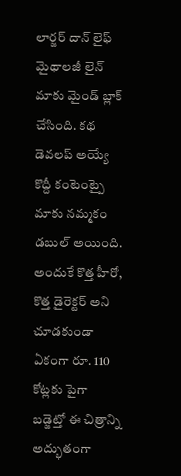లార్జర్ దాన్ లైఫ్ మైథాలజీ లైన్ మాకు మైండ్ బ్లాక్ చేసింది. కథ డెవలప్ అయ్యే కొద్దీ కంటెంట్పై మాకు నమ్మకం డబుల్ అయింది. అందుకే కొత్త హీరో, కొత్త డైరెక్టర్ అని చూడకుండా ఏకంగా రూ. 110 కోట్లకు పైగా బడ్జెట్తో ఈ చిత్రాన్ని అద్భుతంగా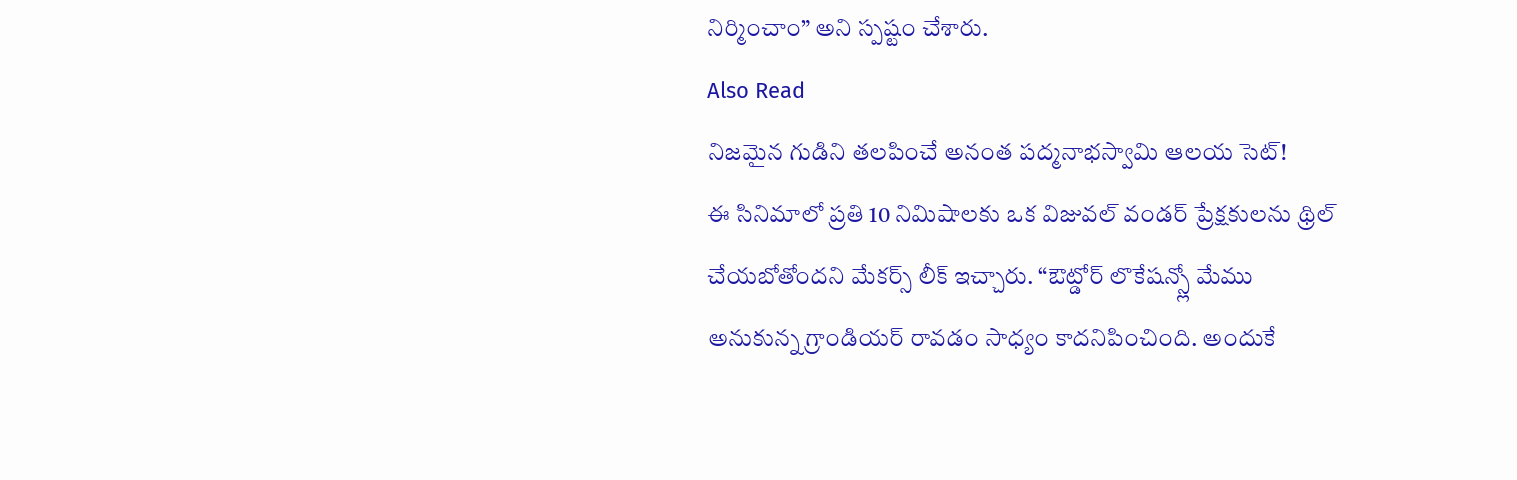నిర్మించాం” అని స్పష్టం చేశారు.
Also Read
నిజమైన గుడిని తలపించే అనంత పద్మనాభస్వామి ఆలయ సెట్!
ఈ సినిమాలో ప్రతి 10 నిమిషాలకు ఒక విజువల్ వండర్ ప్రేక్షకులను థ్రిల్ చేయబోతోందని మేకర్స్ లీక్ ఇచ్చారు. “ఔట్డోర్ లొకేషన్స్లో మేము అనుకున్న గ్రాండియర్ రావడం సాధ్యం కాదనిపించింది. అందుకే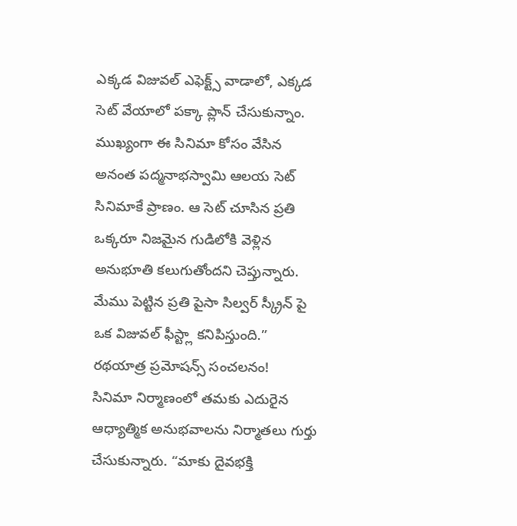ఎక్కడ విజువల్ ఎఫెక్ట్స్ వాడాలో, ఎక్కడ సెట్ వేయాలో పక్కా ప్లాన్ చేసుకున్నాం. ముఖ్యంగా ఈ సినిమా కోసం వేసిన అనంత పద్మనాభస్వామి ఆలయ సెట్ సినిమాకే ప్రాణం. ఆ సెట్ చూసిన ప్రతి ఒక్కరూ నిజమైన గుడిలోకి వెళ్లిన అనుభూతి కలుగుతోందని చెప్తున్నారు. మేము పెట్టిన ప్రతి పైసా సిల్వర్ స్క్రీన్ పై ఒక విజువల్ ఫీస్ట్లా కనిపిస్తుంది.”
రథయాత్ర ప్రమోషన్స్ సంచలనం!
సినిమా నిర్మాణంలో తమకు ఎదురైన ఆధ్యాత్మిక అనుభవాలను నిర్మాతలు గుర్తు చేసుకున్నారు. “మాకు దైవభక్తి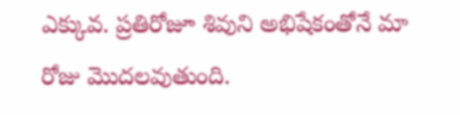ఎక్కువ. ప్రతిరోజూ శివుని అభిషేకంతోనే మా రోజు మొదలవుతుంది.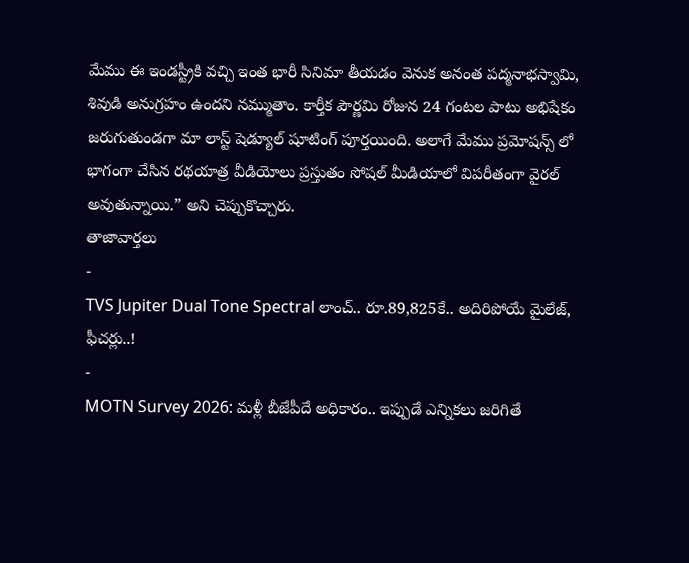మేము ఈ ఇండస్ట్రీకి వచ్చి ఇంత భారీ సినిమా తీయడం వెనుక అనంత పద్మనాభస్వామి, శివుడి అనుగ్రహం ఉందని నమ్ముతాం. కార్తీక పౌర్ణమి రోజున 24 గంటల పాటు అభిషేకం జరుగుతుండగా మా లాస్ట్ షెడ్యూల్ షూటింగ్ పూర్తయింది. అలాగే మేము ప్రమోషన్స్ లో భాగంగా చేసిన రథయాత్ర వీడియోలు ప్రస్తుతం సోషల్ మీడియాలో విపరీతంగా వైరల్ అవుతున్నాయి.” అని చెప్పుకొచ్చారు.
తాజావార్తలు
-
TVS Jupiter Dual Tone Spectral లాంచ్.. రూ.89,825కే.. అదిరిపోయే మైలేజ్, ఫీచర్లు..!
-
MOTN Survey 2026: మళ్లీ బీజేపీదే అధికారం.. ఇప్పుడే ఎన్నికలు జరిగితే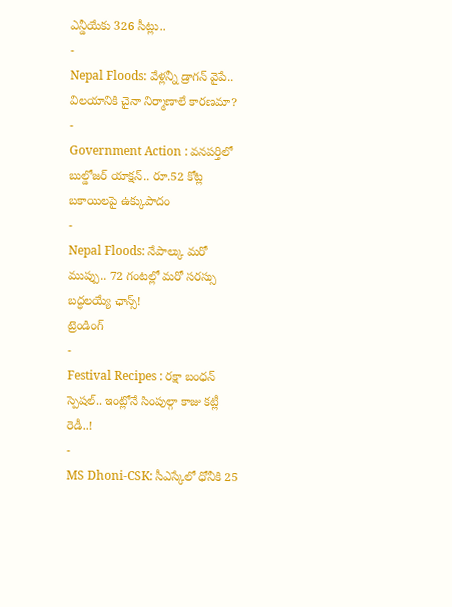ఎన్డీయేకు 326 సీట్లు..
-
Nepal Floods: వేళ్లన్నీ డ్రాగన్ వైపే.. విలయానికి చైనా నిర్మాణాలే కారణమా?
-
Government Action : వనపర్తిలో బుల్డోజర్ యాక్షన్.. రూ.52 కోట్ల బకాయిలపై ఉక్కుపాదం
-
Nepal Floods: నేపాల్కు మరో ముప్పు.. 72 గంటల్లో మరో సరస్సు బద్ధలయ్యే ఛాన్స్!
ట్రెండింగ్
-
Festival Recipes : రక్షా బంధన్ స్పెషల్.. ఇంట్లోనే సింపుల్గా కాజు కట్లీ రెడీ..!
-
MS Dhoni-CSK: సీఎస్కేలో ధోనీకి 25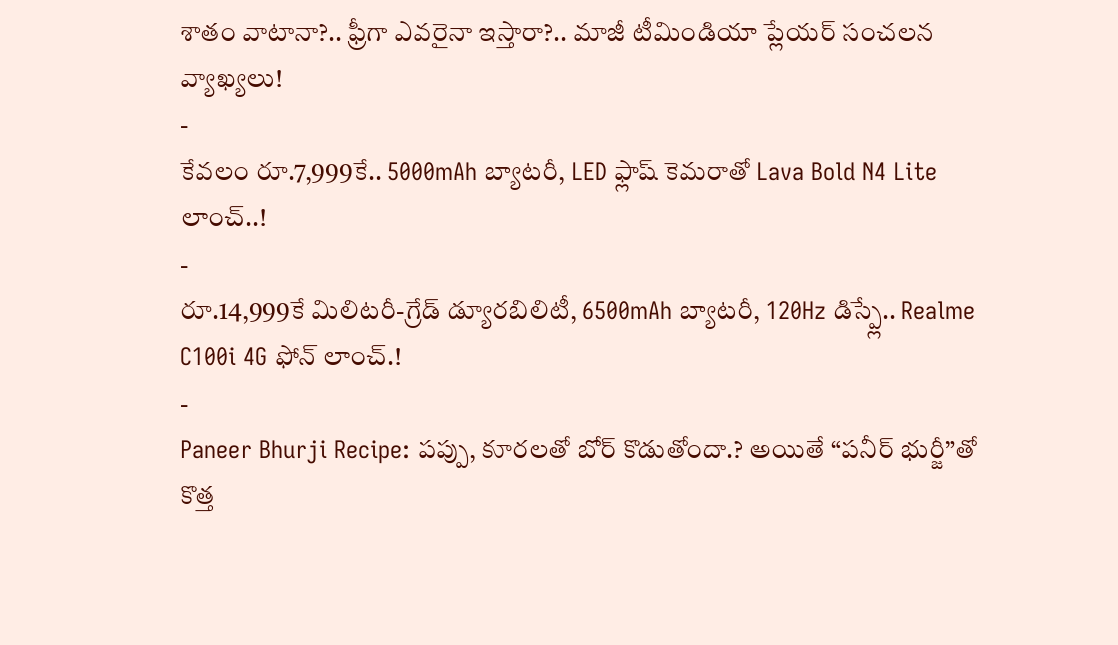శాతం వాటానా?.. ఫ్రీగా ఎవరైనా ఇస్తారా?.. మాజీ టీమిండియా ప్లేయర్ సంచలన వ్యాఖ్యలు!
-
కేవలం రూ.7,999కే.. 5000mAh బ్యాటరీ, LED ఫ్లాష్ కెమరాతో Lava Bold N4 Lite లాంచ్..!
-
రూ.14,999కే మిలిటరీ-గ్రేడ్ డ్యూరబిలిటీ, 6500mAh బ్యాటరీ, 120Hz డిస్ప్లే.. Realme C100i 4G ఫోన్ లాంచ్.!
-
Paneer Bhurji Recipe: పప్పు, కూరలతో బోర్ కొడుతోందా.? అయితే “పనీర్ భుర్జీ”తో కొత్త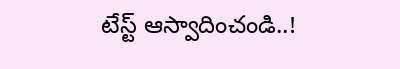టేస్ట్ ఆస్వాదించండి..!